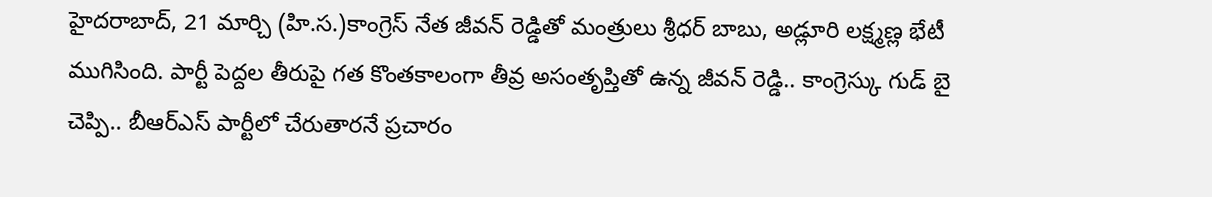హైదరాబాద్, 21 మార్చి (హి.స.)కాంగ్రెస్ నేత జీవన్ రెడ్డితో మంత్రులు శ్రీధర్ బాబు, అడ్లూరి లక్ష్మణ్ల భేటీ ముగిసింది. పార్టీ పెద్దల తీరుపై గత కొంతకాలంగా తీవ్ర అసంతృప్తితో ఉన్న జీవన్ రెడ్డి.. కాంగ్రెస్కు గుడ్ బై చెప్పి.. బీఆర్ఎస్ పార్టీలో చేరుతారనే ప్రచారం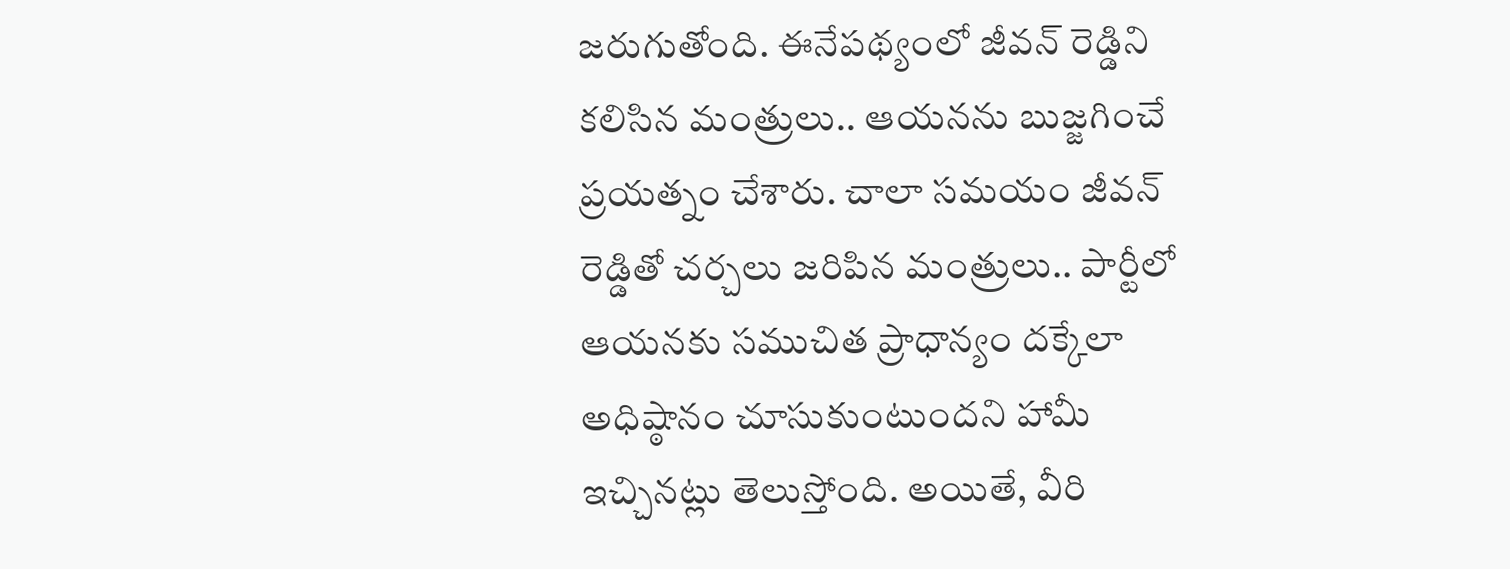జరుగుతోంది. ఈనేపథ్యంలో జీవన్ రెడ్డిని కలిసిన మంత్రులు.. ఆయనను బుజ్జగించే ప్రయత్నం చేశారు. చాలా సమయం జీవన్ రెడ్డితో చర్చలు జరిపిన మంత్రులు.. పార్టీలో ఆయనకు సముచిత ప్రాధాన్యం దక్కేలా అధిష్ఠానం చూసుకుంటుందని హామీ ఇచ్చినట్లు తెలుస్తోంది. అయితే, వీరి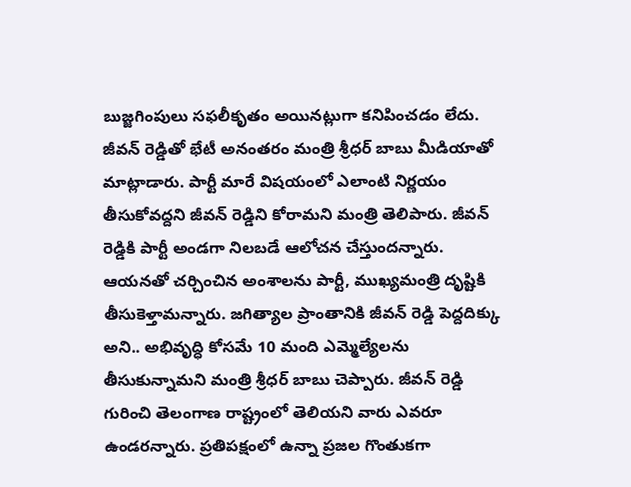బుజ్జగింపులు సఫలీకృతం అయినట్లుగా కనిపించడం లేదు.
జీవన్ రెడ్డితో భేటీ అనంతరం మంత్రి శ్రీధర్ బాబు మీడియాతో మాట్లాడారు. పార్టీ మారే విషయంలో ఎలాంటి నిర్ణయం తీసుకోవద్దని జీవన్ రెడ్డిని కోరామని మంత్రి తెలిపారు. జీవన్ రెడ్డికి పార్టీ అండగా నిలబడే ఆలోచన చేస్తుందన్నారు. ఆయనతో చర్చించిన అంశాలను పార్టీ, ముఖ్యమంత్రి దృష్టికి తీసుకెళ్తామన్నారు. జగిత్యాల ప్రాంతానికి జీవన్ రెడ్డి పెద్దదిక్కు అని.. అభివృద్ధి కోసమే 10 మంది ఎమ్మెల్యేలను తీసుకున్నామని మంత్రి శ్రీధర్ బాబు చెప్పారు. జీవన్ రెడ్డి గురించి తెలంగాణ రాష్ట్రంలో తెలియని వారు ఎవరూ ఉండరన్నారు. ప్రతిపక్షంలో ఉన్నా ప్రజల గొంతుకగా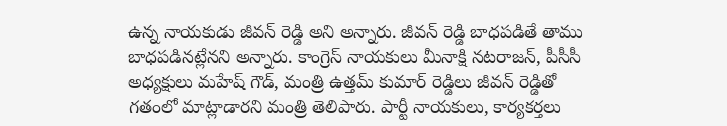ఉన్న నాయకుడు జీవన్ రెడ్డి అని అన్నారు. జీవన్ రెడ్డి బాధపడితే తాము బాధపడినట్లేనని అన్నారు. కాంగ్రెస్ నాయకులు మీనాక్షి నటరాజన్, పీసీసీ అధ్యక్షులు మహేష్ గౌడ్, మంత్రి ఉత్తమ్ కుమార్ రెడ్డిలు జీవన్ రెడ్డితో గతంలో మాట్లాడారని మంత్రి తెలిపారు. పార్టీ నాయకులు, కార్యకర్తలు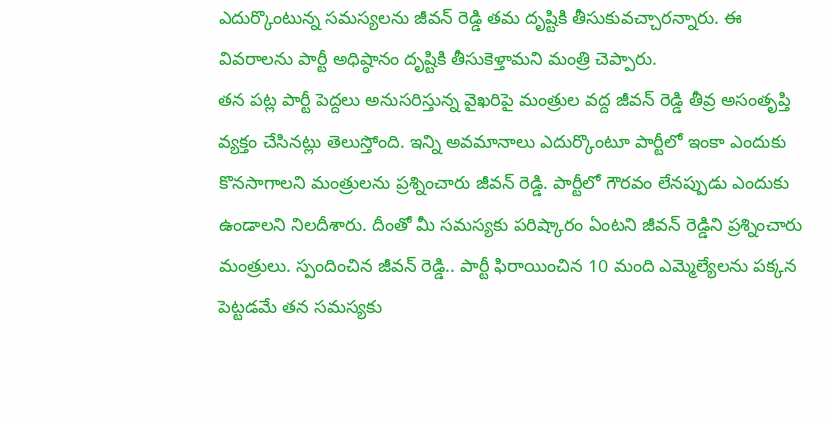ఎదుర్కొంటున్న సమస్యలను జీవన్ రెడ్డి తమ దృష్టికి తీసుకువచ్చారన్నారు. ఈ వివరాలను పార్టీ అధిష్ఠానం దృష్టికి తీసుకెళ్తామని మంత్రి చెప్పారు.
తన పట్ల పార్టీ పెద్దలు అనుసరిస్తున్న వైఖరిపై మంత్రుల వద్ద జీవన్ రెడ్డి తీవ్ర అసంతృప్తి వ్యక్తం చేసినట్లు తెలుస్తోంది. ఇన్ని అవమానాలు ఎదుర్కొంటూ పార్టీలో ఇంకా ఎందుకు కొనసాగాలని మంత్రులను ప్రశ్నించారు జీవన్ రెడ్డి. పార్టీలో గౌరవం లేనప్పుడు ఎందుకు ఉండాలని నిలదీశారు. దీంతో మీ సమస్యకు పరిష్కారం ఏంటని జీవన్ రెడ్డిని ప్రశ్నించారు మంత్రులు. స్పందించిన జీవన్ రెడ్డి.. పార్టీ ఫిరాయించిన 10 మంది ఎమ్మెల్యేలను పక్కన పెట్టడమే తన సమస్యకు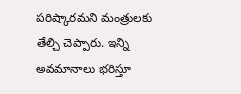పరిష్కారమని మంత్రులకు తేల్చి చెప్పారు. ఇన్ని అవమానాలు భరిస్తూ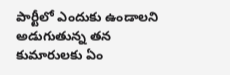పార్టీలో ఎందుకు ఉండాలని అడుగుతున్న తన కుమారులకు ఏం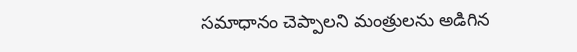సమాధానం చెప్పాలని మంత్రులను అడిగిన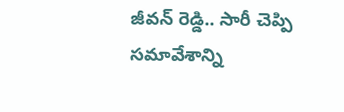జీవన్ రెడ్డి.. సారీ చెప్పి సమావేశాన్ని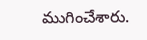ముగించేశారు.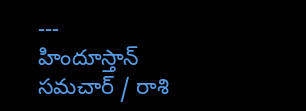---
హిందూస్తాన్ సమచార్ / రాశి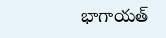భాగాయత్